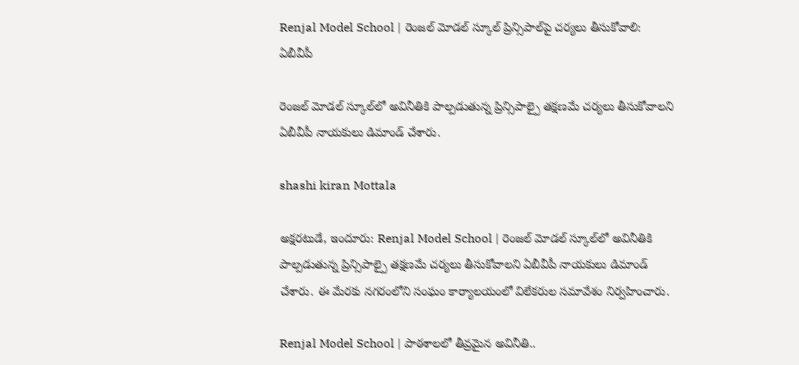Renjal Model School | రెంజల్ మోడల్ స్కూల్ ప్రిన్సిపాల్‌పై చర్యలు తీసుకోవాలి: ఏబీవీపీ

రెంజల్ మోడల్ స్కూల్‌లో అవినీతికి పాల్పడుతున్న ప్రిన్సిపాల్పై తక్షణమే చర్యలు తీసుకోవాలని ఏబీవీపీ నాయకులు డిమాండ్ చేశారు.

shashi kiran Mottala

అక్షరటుడే, ఇందూరు: Renjal Model School | రెంజల్ మోడల్ స్కూల్‌లో అవినీతికి పాల్పడుతున్న ప్రిన్సిపాల్పై తక్షణమే చర్యలు తీసుకోవాలని ఏబీవీపీ నాయకులు డిమాండ్ చేశారు. ఈ మేరకు నగరంలోని సంఘం కార్యాలయంలో విలేకరుల సమావేశం నిర్వహించారు.

Renjal Model School | పాఠశాలలో తీవ్రమైన అవినీతి..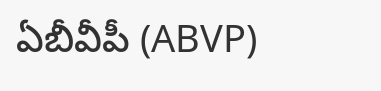ఏబీవీపీ (ABVP)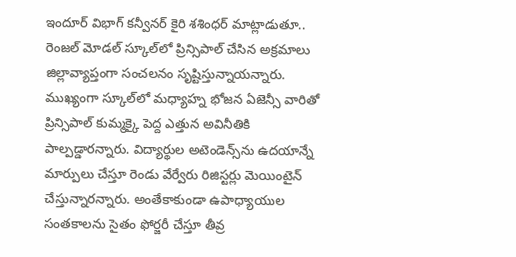ఇందూర్ విభాగ్ కన్వీనర్ కైరి శశింధర్ మాట్లాడుతూ.. రెంజల్ మోడల్ స్కూల్‌లో ప్రిన్సిపాల్ చేసిన అక్రమాలు జిల్లావ్యాప్తంగా సంచలనం సృష్టిస్తున్నాయన్నారు. ముఖ్యంగా స్కూల్‌లో మధ్యాహ్న భోజన ఏజెన్సీ వారితో ప్రిన్సిపాల్ కుమ్మక్కై పెద్ద ఎత్తున అవినీతికి పాల్పడ్డారన్నారు. విద్యార్థుల అటెండెన్స్‌ను ఉదయాన్నే మార్పులు చేస్తూ రెండు వేర్వేరు రిజిస్టర్లు మెయింటైన్ చేస్తున్నారన్నారు. అంతేకాకుండా ఉపాధ్యాయుల సంతకాలను సైతం ఫోర్జరీ చేస్తూ తీవ్ర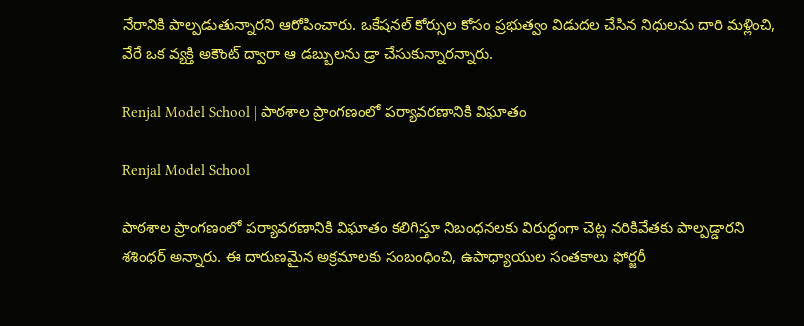నేరానికి పాల్పడుతున్నారని ఆరోపించారు. ఒకేషనల్ కోర్సుల కోసం ప్రభుత్వం విడుదల చేసిన నిధులను దారి మళ్లించి, వేరే ఒక వ్యక్తి అకౌంట్ ద్వారా ఆ డబ్బులను డ్రా చేసుకున్నారన్నారు.

Renjal Model School | పాఠశాల ప్రాంగణంలో పర్యావరణానికి విఘాతం

Renjal Model School

పాఠశాల ప్రాంగణంలో పర్యావరణానికి విఘాతం కలిగిస్తూ నిబంధనలకు విరుద్ధంగా చెట్ల నరికివేతకు పాల్పడ్డారని శశింధర్ అన్నారు. ఈ దారుణమైన అక్రమాలకు సంబంధించి, ఉపాధ్యాయుల సంతకాలు ఫోర్జరీ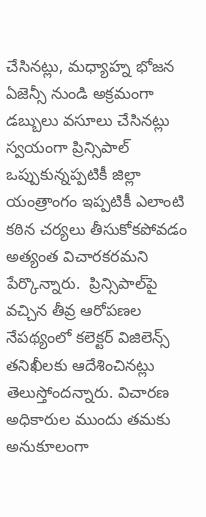చేసినట్లు, మధ్యాహ్న భోజన ఏజెన్సీ నుండి అక్రమంగా డబ్బులు వసూలు చేసినట్లు స్వయంగా ప్రిన్సిపాల్ ఒప్పుకున్నప్పటికీ జిల్లా యంత్రాంగం ఇప్పటికీ ఎలాంటి కఠిన చర్యలు తీసుకోకపోవడం అత్యంత విచారకరమని పేర్కొన్నారు.  ప్రిన్సిపాల్‌పై వచ్చిన తీవ్ర ఆరోపణల నేపథ్యంలో కలెక్టర్ విజిలెన్స్ తనిఖీలకు ఆదేశించినట్లు తెలుస్తోందన్నారు. విచారణ అధికారుల ముందు తమకు అనుకూలంగా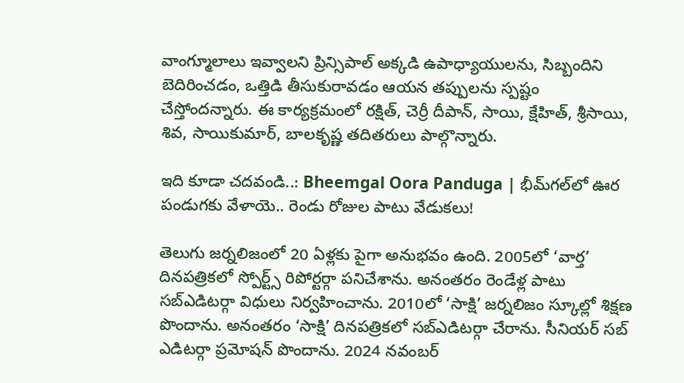వాంగ్మూలాలు ఇవ్వాలని ప్రిన్సిపాల్ అక్కడి ఉపాధ్యాయులను, సిబ్బందిని బెదిరించడం, ఒత్తిడి తీసుకురావడం ఆయన తప్పులను స్పష్టం చేస్తోందన్నారు. ఈ కార్యక్రమంలో రక్షిత్, చెర్రీ దీపాన్, సాయి, క్షేహిత్, శ్రీసాయి, శివ, సాయికుమార్, బాలకృష్ణ తదితరులు పాల్గొన్నారు.

ఇది కూడా చదవండి..: Bheemgal Oora Panduga | భీమ్‌గల్‌లో ఊర పండుగకు వేళాయె.. రెండు రోజుల పాటు వేడుకలు!

తెలుగు జర్నలిజంలో 20 ఏళ్లకు పైగా అనుభవం ఉంది. 2005లో ‘వార్త’ దినపత్రికలో స్పోర్ట్స్ రిపోర్టర్గా పనిచేశాను. అనంతరం రెండేళ్ల పాటు సబ్ఎడిటర్గా విధులు నిర్వహించాను. 2010లో ‘సాక్షి’ జర్నలిజం స్కూల్లో శిక్షణ పొందాను. అనంతరం ‘సాక్షి’ దినపత్రికలో సబ్ఎడిటర్గా చేరాను. సీనియర్ సబ్ ఎడిటర్గా ప్రమోషన్ పొందాను. 2024 నవంబర్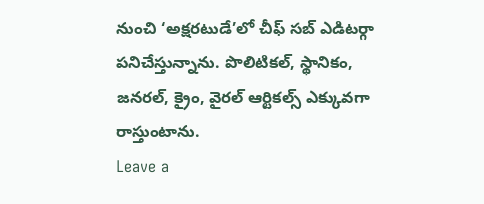నుంచి ‘అక్షరటుడే’లో చీఫ్ సబ్ ఎడిటర్గా పనిచేస్తున్నాను. పొలిటికల్, స్థానికం, జనరల్, క్రైం, వైరల్ ఆర్టికల్స్ ఎక్కువగా రాస్తుంటాను.
Leave a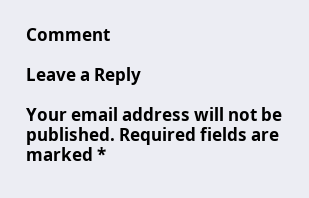Comment

Leave a Reply

Your email address will not be published. Required fields are marked *